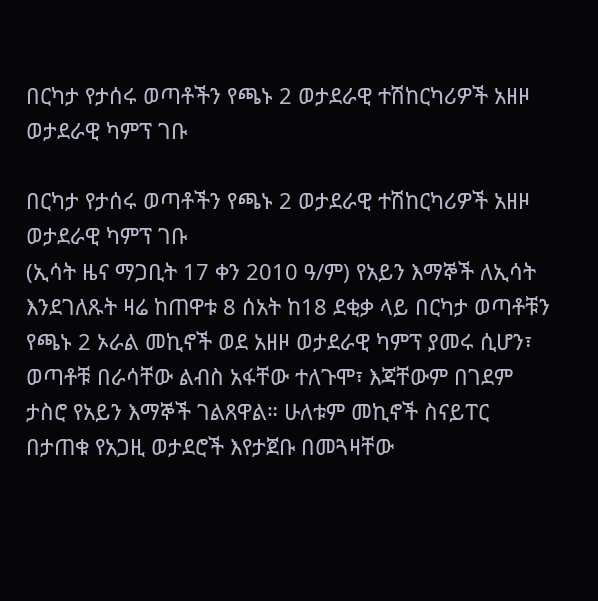በርካታ የታሰሩ ወጣቶችን የጫኑ 2 ወታደራዊ ተሽከርካሪዎች አዘዞ ወታደራዊ ካምፕ ገቡ

በርካታ የታሰሩ ወጣቶችን የጫኑ 2 ወታደራዊ ተሽከርካሪዎች አዘዞ ወታደራዊ ካምፕ ገቡ
(ኢሳት ዜና ማጋቢት 17 ቀን 2010 ዓ/ም) የአይን እማኞች ለኢሳት እንደገለጹት ዛሬ ከጠዋቱ 8 ሰአት ከ18 ደቂቃ ላይ በርካታ ወጣቶቹን የጫኑ 2 ኦራል መኪኖች ወደ አዘዞ ወታደራዊ ካምፕ ያመሩ ሲሆን፣ ወጣቶቹ በራሳቸው ልብስ አፋቸው ተለጉሞ፣ እጃቸውም በገደም ታስሮ የአይን እማኞች ገልጸዋል። ሁለቱም መኪኖች ስናይፐር በታጠቁ የአጋዚ ወታደሮች እየታጀቡ በመጓዛቸው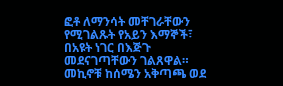ፎቶ ለማንሳት መቸገራቸውን የሚገልጹት የአይን እማኞች፣ በአዩት ነገር በእጅጉ መደናገጣቸውን ገልጸዋል። መኪኖቹ ከሰሜን አቅጣጫ ወደ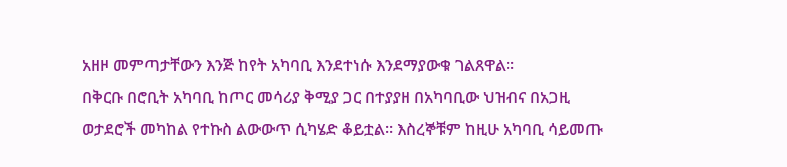አዘዞ መምጣታቸውን እንጅ ከየት አካባቢ እንደተነሱ እንደማያውቁ ገልጸዋል።
በቅርቡ በሮቢት አካባቢ ከጦር መሳሪያ ቅሚያ ጋር በተያያዘ በአካባቢው ህዝብና በአጋዚ ወታደሮች መካከል የተኩስ ልውውጥ ሲካሄድ ቆይቷል። እስረኞቹም ከዚሁ አካባቢ ሳይመጡ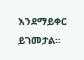እንደማይቀር ይገመታል።